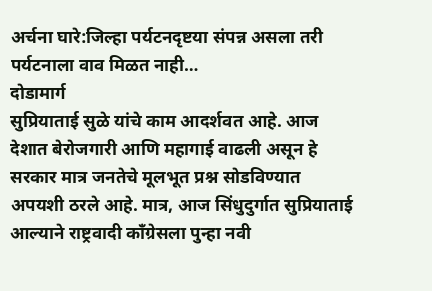अर्चना घारे:जिल्हा पर्यटनदृष्टया संपन्न असला तरी पर्यटनाला वाव मिळत नाही…
दोडामार्ग
सुप्रियाताई सुळे यांचे काम आदर्शवत आहे. आज देशात बेरोजगारी आणि महागाई वाढली असून हे सरकार मात्र जनतेचे मूलभूत प्रश्न सोडविण्यात अपयशी ठरले आहे. मात्र, आज सिंधुदुर्गात सुप्रियाताई आल्याने राष्ट्रवादी काँग्रेसला पुन्हा नवी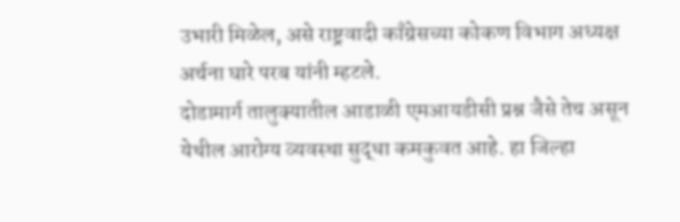उभारी मिळेल, असे राष्ट्रवादी काँग्रेसच्या कोकण विभाग अध्यक्ष अर्चना घारे परब यांनी म्हटले.
दोडामार्ग तालुक्यातील आडाळी एमआयडीसी प्रश्न जैसे तेच असून येथील आरोग्य व्यवस्था सुद्धा कमकुवत आहे. हा जिल्हा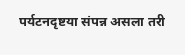पर्यटनदृष्टया संपन्न असला तरी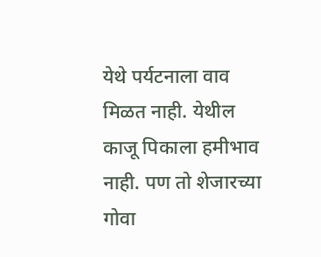येथे पर्यटनाला वाव मिळत नाही. येथील काजू पिकाला हमीभाव नाही. पण तो शेजारच्या गोवा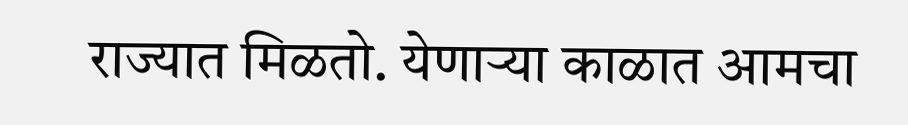राज्यात मिळतो. येणाऱ्या काळात आमचा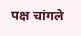पक्ष चांगले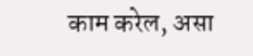काम करेल, असा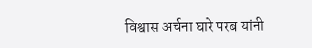विश्वास अर्चना घारे परब यांनी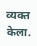व्यक्त केला.